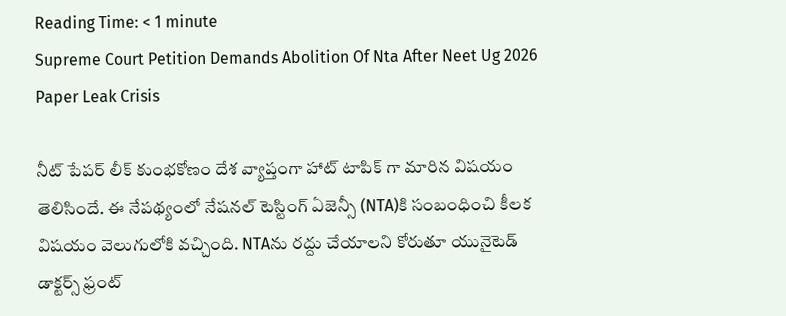Reading Time: < 1 minute
Supreme Court Petition Demands Abolition Of Nta After Neet Ug 2026 Paper Leak Crisis

నీట్ పేపర్ లీక్ కుంభకోణం దేశ వ్యాప్తంగా హాట్ టాపిక్ గా మారిన విషయం తెలిసిందే. ఈ నేపథ్యంలో నేషనల్ టెస్టింగ్ ఏజెన్సీ (NTA)కి సంబంధించి కీలక విషయం వెలుగులోకి వచ్చింది. NTAను రద్దు చేయాలని కోరుతూ యునైటెడ్ డాక్టర్స్ ఫ్రంట్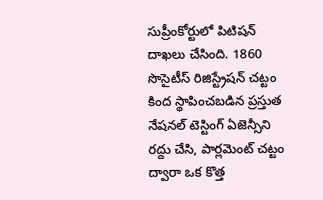సుప్రీంకోర్టులో పిటిషన్ దాఖలు చేసింది. 1860 సొసైటీస్ రిజిస్ట్రేషన్ చట్టం కింద స్థాపించబడిన ప్రస్తుత నేషనల్ టెస్టింగ్ ఏజెన్సీని రద్దు చేసి, పార్లమెంట్ చట్టం ద్వారా ఒక కొత్త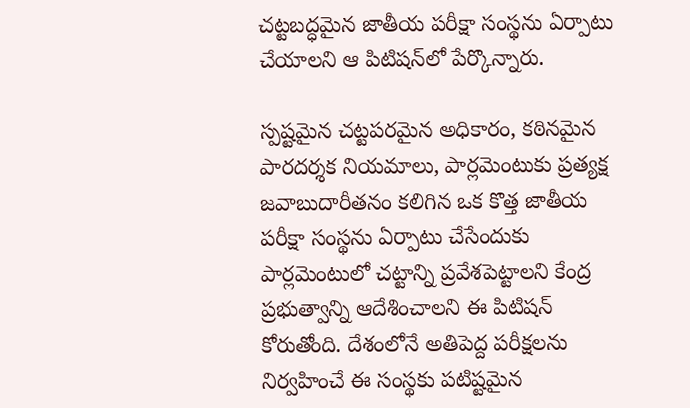చట్టబద్ధమైన జాతీయ పరీక్షా సంస్థను ఏర్పాటు చేయాలని ఆ పిటిషన్‌లో పేర్కొన్నారు.

స్పష్టమైన చట్టపరమైన అధికారం, కఠినమైన పారదర్శక నియమాలు, పార్లమెంటుకు ప్రత్యక్ష జవాబుదారీతనం కలిగిన ఒక కొత్త జాతీయ పరీక్షా సంస్థను ఏర్పాటు చేసేందుకు పార్లమెంటులో చట్టాన్ని ప్రవేశపెట్టాలని కేంద్ర ప్రభుత్వాన్ని ఆదేశించాలని ఈ పిటిషన్ కోరుతోంది. దేశంలోనే అతిపెద్ద పరీక్షలను నిర్వహించే ఈ సంస్థకు పటిష్టమైన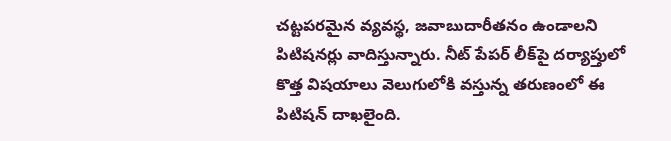చట్టపరమైన వ్యవస్థ, జవాబుదారీతనం ఉండాలని పిటిషనర్లు వాదిస్తున్నారు. నీట్ పేపర్ లీక్‌పై దర్యాప్తులో కొత్త విషయాలు వెలుగులోకి వస్తున్న తరుణంలో ఈ పిటిషన్ దాఖలైంది.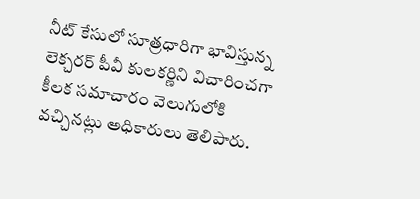నీట్ కేసులో సూత్రధారిగా భావిస్తున్న లెక్చరర్ పీవీ కులకర్ణిని విచారించగా కీలక సమాచారం వెలుగులోకి వచ్చినట్లు అధికారులు తెలిపారు.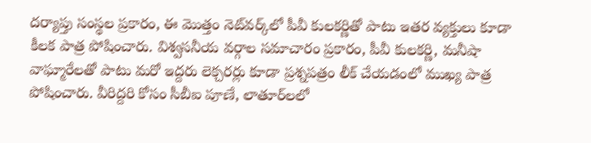దర్యాప్తు సంస్థల ప్రకారం, ఈ మొత్తం నెట్‌వర్క్‌లో పీవీ కులకర్ణితో పాటు ఇతర వ్యక్తులు కూడా కీలక పాత్ర పోషించారు. విశ్వసనీయ వర్గాల సమాచారం ప్రకారం, పీవీ కులకర్ణి, మనీషా వాఘ్మారేలతో పాటు మరో ఇద్దరు లెక్చరర్లు కూడా ప్రశ్నపత్రం లీక్ చేయడంలో ముఖ్య పాత్ర పోషించారు. వీరిద్దరి కోసం సీబీఐ పూణే, లాతూర్‌లలో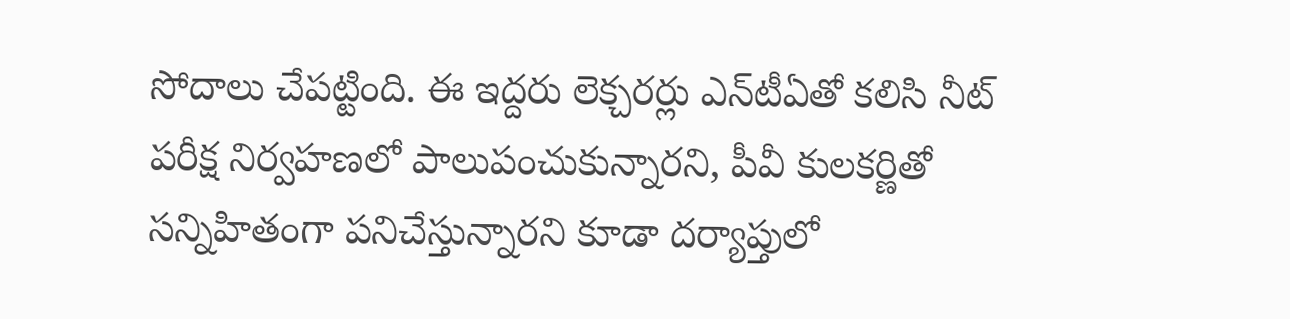సోదాలు చేపట్టింది. ఈ ఇద్దరు లెక్చరర్లు ఎన్‌టీఏతో కలిసి నీట్ పరీక్ష నిర్వహణలో పాలుపంచుకున్నారని, పీవీ కులకర్ణితో సన్నిహితంగా పనిచేస్తున్నారని కూడా దర్యాప్తులో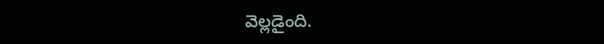వెల్లడైంది.